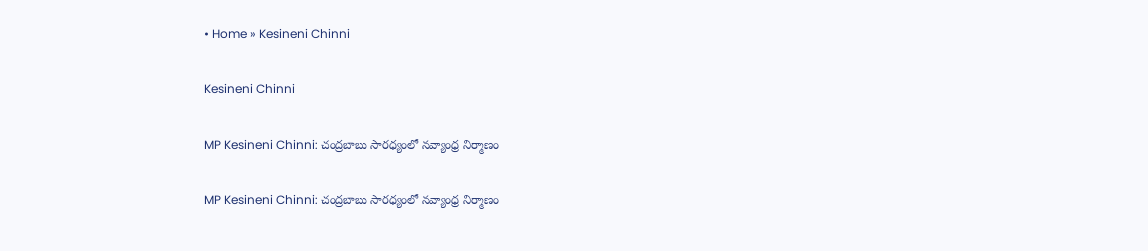• Home » Kesineni Chinni

Kesineni Chinni

MP Kesineni Chinni: చంద్రబాబు సారధ్యంలో నవ్యాంధ్ర నిర్మాణం

MP Kesineni Chinni: చంద్రబాబు సారధ్యంలో నవ్యాంధ్ర నిర్మాణం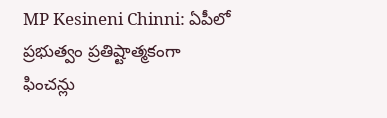MP Kesineni Chinni: ఏపీలో ప్రభుత్వం ప్రతిష్టాత్మకంగా ఫించన్లు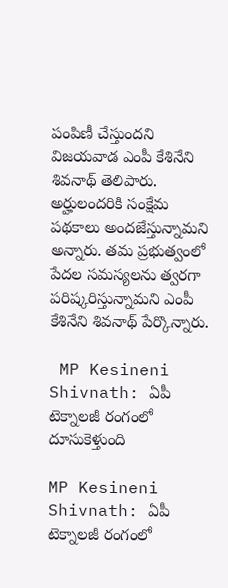పంపిణీ చేస్తుందని విజయవాడ ఎంపీ కేశినేని శివ‌నాథ్ తెలిపారు. అర్హులందరికి సంక్షేమ పథకాలు అందజేస్తున్నామని అన్నారు. తమ ప్రభుత్వంలో పేదల సమస్యలను త్వరగా పరిష్కరిస్తున్నామని ఎంపీ కేశినేని శివ‌నాథ్ పేర్కొన్నారు.

 MP Kesineni Shivnath: ఏపీ టెక్నాలజీ రంగంలో దూసుకెళ్తుంది

MP Kesineni Shivnath: ఏపీ టెక్నాలజీ రంగంలో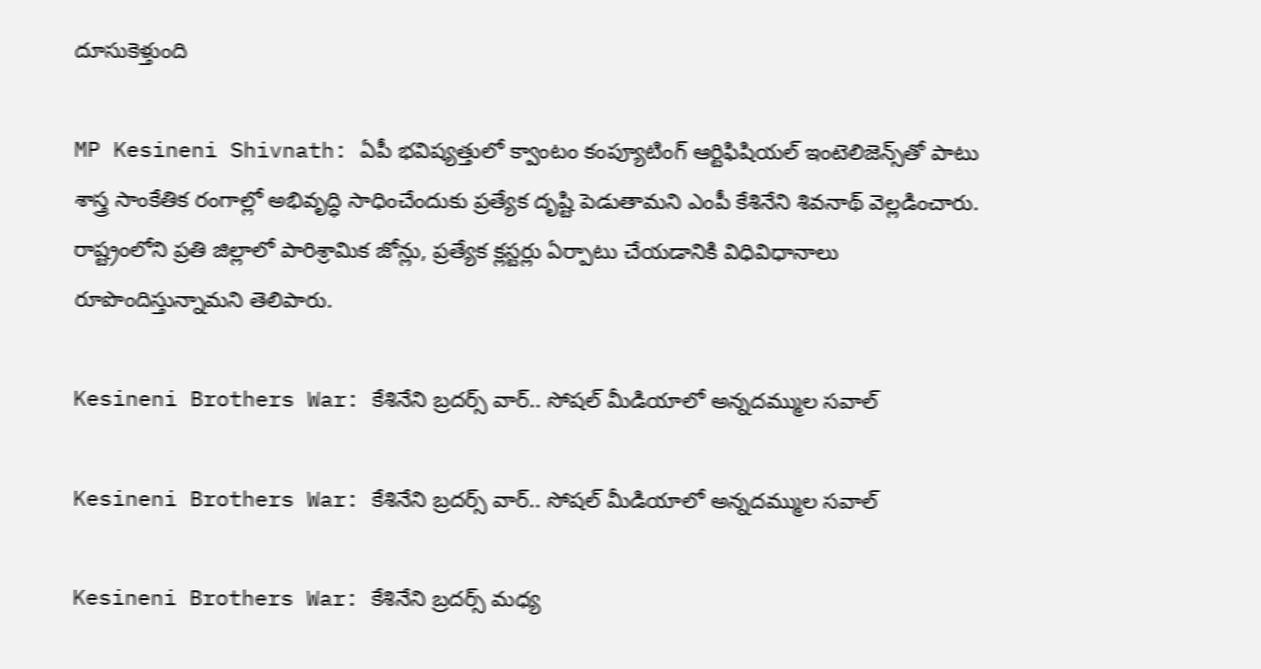దూసుకెళ్తుంది

MP Kesineni Shivnath: ఏపీ భవిష్యత్తులో క్వాంటం కంప్యూటింగ్ ఆర్టిఫిషియల్ ఇంటెలిజెన్స్‌తో పాటు శాస్త్ర సాంకేతిక రంగాల్లో అభివృద్ధి సాధించేందుకు ప్రత్యేక దృష్టి పెడుతామని ఎంపీ కేశినేని శివనాథ్ వెల్లడించారు. రాష్ట్రంలోని ప్రతి జిల్లాలో పారిశ్రామిక జోన్లు, ప్రత్యేక క్లస్టర్లు ఏర్పాటు చేయడానికి విధివిధానాలు రూపొందిస్తున్నామని తెలిపారు.

Kesineni Brothers War: కేశినేని బ్రదర్స్ వార్.. సోషల్ మీడియాలో అన్నదమ్ముల సవాల్

Kesineni Brothers War: కేశినేని బ్రదర్స్ వార్.. సోషల్ మీడియాలో అన్నదమ్ముల సవాల్

Kesineni Brothers War: కేశినేని బ్రదర్స్ మధ్య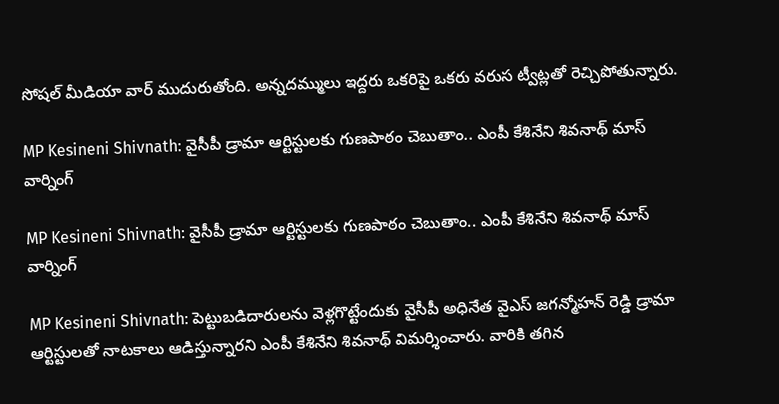సోషల్ మీడియా వార్ ముదురుతోంది. అన్నదమ్ములు ఇద్దరు ఒకరిపై ఒకరు వరుస ట్వీట్లతో రెచ్చిపోతున్నారు.

MP Kesineni Shivnath: వైసీపీ డ్రామా ఆర్టిస్టులకు గుణపాఠం చెబుతాం.. ఎంపీ కేశినేని శివనాథ్ మాస్ వార్నింగ్

MP Kesineni Shivnath: వైసీపీ డ్రామా ఆర్టిస్టులకు గుణపాఠం చెబుతాం.. ఎంపీ కేశినేని శివనాథ్ మాస్ వార్నింగ్

MP Kesineni Shivnath: పెట్టుబడిదారులను వెళ్లగొట్టేందుకు వైసీపీ అధినేత వైఎస్ జగన్మోహన్ రెడ్డి డ్రామా ఆర్టిస్టులతో నాటకాలు ఆడిస్తున్నారని ఎంపీ కేశినేని శివనాథ్ విమర్శించారు. వారికి తగిన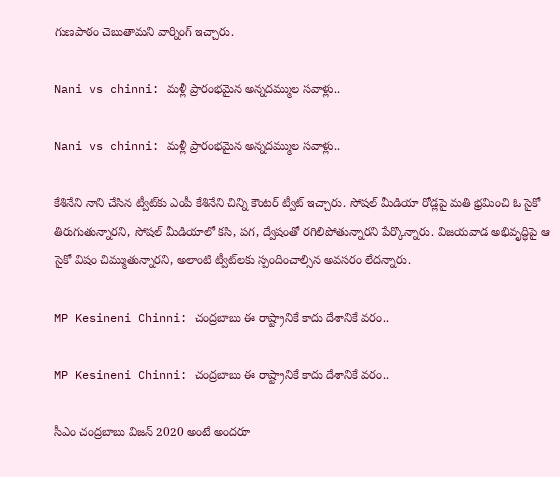గుణపాఠం చెబుతామని వార్నింగ్ ఇచ్చారు.

Nani vs chinni: మళ్లీ ప్రారంభమైన అన్నదమ్ముల సవాళ్లు..

Nani vs chinni: మళ్లీ ప్రారంభమైన అన్నదమ్ముల సవాళ్లు..

కేశినేని నాని చేసిన ట్వీట్‌కు ఎంపీ కేశినేని చిన్ని కౌంటర్ ట్వీట్ ఇచ్చారు. సోషల్ మీడియా రోడ్లపై మతి భ్రమించి ఓ సైకో తిరుగుతున్నారని, సోషల్ మీడియాలో కసి, పగ, ద్వేషంతో రగిలిపోతున్నారని పేర్కొన్నారు. విజయవాడ అభివృద్ధిపై ఆ సైకో విషం చిమ్ముతున్నారని, అలాంటి ట్వీట్‍లకు స్పందించాల్సిన అవసరం లేదన్నారు.

MP Kesineni Chinni: చంద్రబాబు ఈ రాష్ట్రానికే కాదు దేశానికే వరం..

MP Kesineni Chinni: చంద్రబాబు ఈ రాష్ట్రానికే కాదు దేశానికే వరం..

సీఎం చంద్రబాబు విజన్ 2020 అంటే అందరూ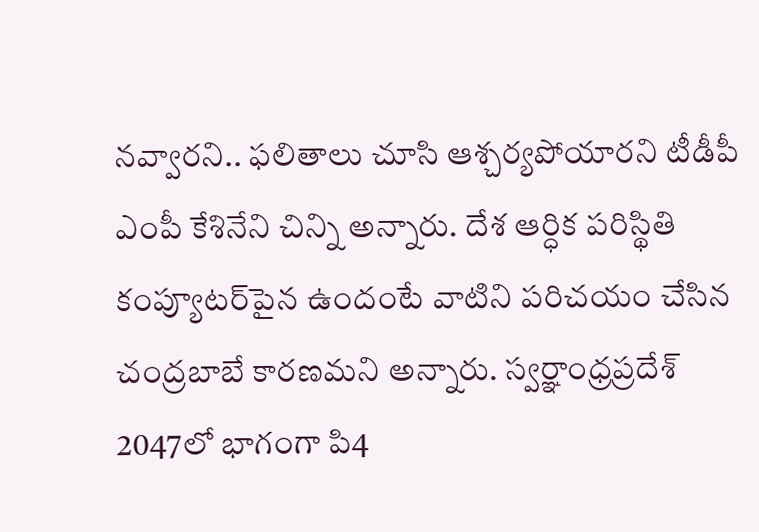నవ్వారని.. ఫలితాలు చూసి ఆశ్చర్యపోయారని టీడీపీ ఎంపీ కేశినేని చిన్ని అన్నారు. దేశ ఆర్ధిక పరిస్థితి కంప్యూటర్‌పైన ఉందంటే వాటిని పరిచయం చేసిన చంద్రబాబే కారణమని అన్నారు. స్వర్ఞాంధ్రప్రదేశ్ 2047లో భాగంగా పి4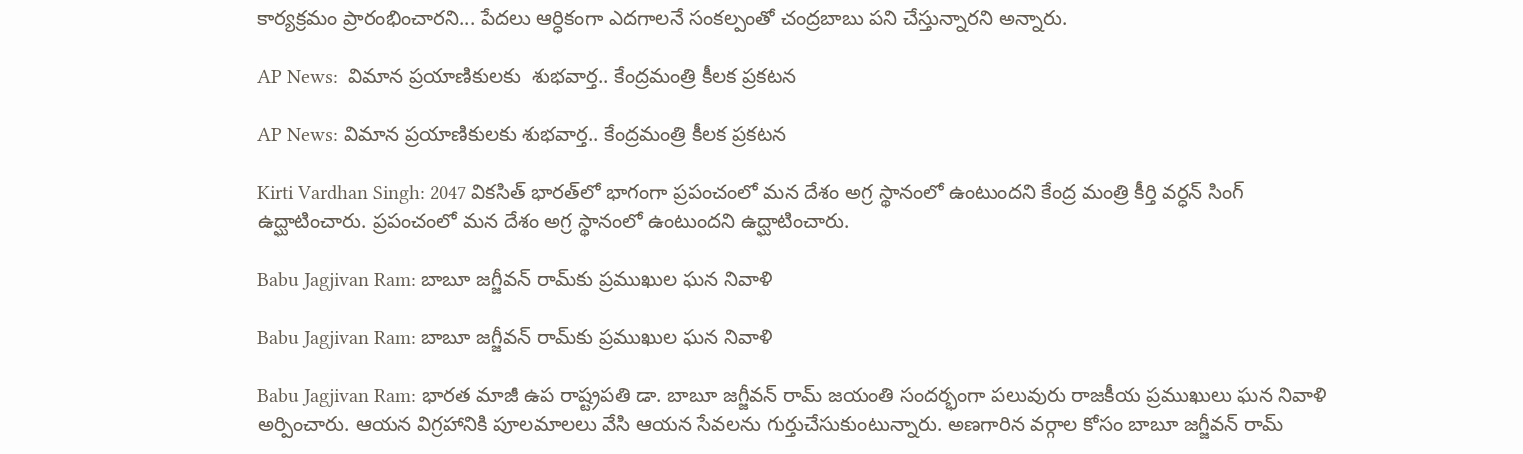కార్యక్రమం ప్రారంభించారని... పేదలు ఆర్ధికంగా ఎదగాలనే సంకల్పంతో చంద్రబాబు పని చేస్తున్నారని అన్నారు.

AP News:  విమాన ప్రయాణికులకు  శుభవార్త.. కేంద్రమంత్రి కీలక ప్రకటన

AP News: విమాన ప్రయాణికులకు శుభవార్త.. కేంద్రమంత్రి కీలక ప్రకటన

Kirti Vardhan Singh: 2047 వికసిత్ భారత్‌లో భాగంగా ప్రపంచంలో మన దేశం అగ్ర స్థానంలో ఉంటుందని కేంద్ర మంత్రి కీర్తి వర్ధన్ సింగ్ ఉద్ఘాటించారు. ప్రపంచంలో మన దేశం అగ్ర స్థానంలో ఉంటుందని ఉద్ఘాటించారు.

Babu Jagjivan Ram: బాబూ జగ్జీవన్ రామ్‌కు ప్రముఖుల ఘన నివాళి

Babu Jagjivan Ram: బాబూ జగ్జీవన్ రామ్‌కు ప్రముఖుల ఘన నివాళి

Babu Jagjivan Ram: భారత మాజీ ఉప రాష్ట్రపతి డా. బాబూ జగ్జీవన్ రామ్‌ జయంతి సందర్భంగా పలువురు రాజకీయ ప్రముఖులు ఘన నివాళి అర్పించారు. ఆయన విగ్రహానికి పూలమాలలు వేసి ఆయన సేవలను గుర్తుచేసుకుంటున్నారు. అణగారిన వర్గాల కోసం బాబూ జగ్జీవన్ రామ్‌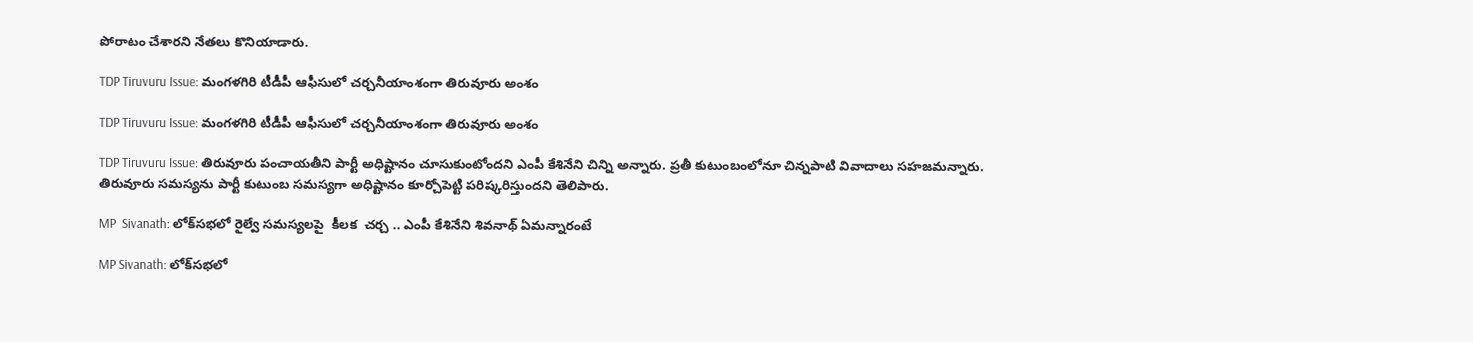పోరాటం చేశారని నేతలు కొనియాడారు.

TDP Tiruvuru Issue: మంగళగిరి టీడీపీ ఆఫీసులో చర్చనీయాంశంగా తిరువూరు అంశం

TDP Tiruvuru Issue: మంగళగిరి టీడీపీ ఆఫీసులో చర్చనీయాంశంగా తిరువూరు అంశం

TDP Tiruvuru Issue: తిరువూరు పంచాయతీని పార్టీ అధిష్టానం చూసుకుంటోందని ఎంపీ కేశినేని చిన్ని అన్నారు. ప్రతీ కుటుంబంలోనూ చిన్నపాటి వివాదాలు సహజమన్నారు. తిరువూరు సమస్యను పార్టీ కుటుంబ సమస్యగా అధిష్టానం కూర్చోపెట్టి పరిష్కరిస్తుందని తెలిపారు.

MP  Sivanath: లోక్‌సభలో రైల్వే సమస్యలపై  కీలక  చర్చ .. ఎంపీ కేశినేని శివ‌నాథ్ ఏమన్నారంటే

MP Sivanath: లోక్‌సభలో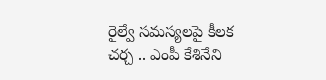రైల్వే సమస్యలపై కీలక చర్చ .. ఎంపీ కేశినేని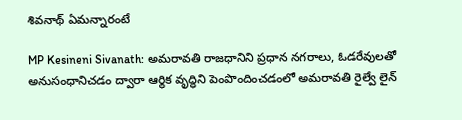శివ‌నాథ్ ఏమన్నారంటే

MP Kesineni Sivanath: అమ‌రావ‌తి రాజధానిని ప్రధాన నగరాలు, ఓడరేవులతో అనుసంధానిచడం ద్వారా ఆర్థిక వృద్ధిని పెంపొందించడంలో అమరావతి రైల్వే లైన్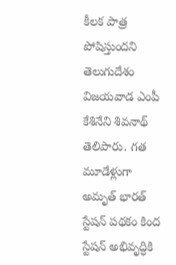కీలక పాత్ర పోషిస్తుందని తెలుగుదేశం విజయవాడ ఎంపీ కేశినేని శివ‌నాథ్ తెలిపారు. గత మూడేళ్లుగా అమృత్ భారత్ స్టేషన్ పథకం కింద స్టేషన్ అభివృద్ధికి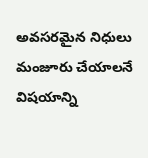అవసరమైన నిధులు మంజూరు చేయాలనే విషయాన్ని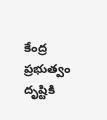కేంద్ర ప్రభుత్వం దృష్టికి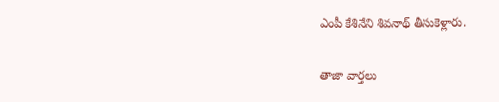ఎంపీ కేశినేని శివనాథ్ తీసుకెళ్లారు.

తాజా వార్తలు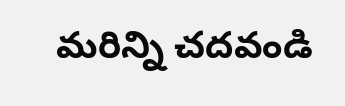మరిన్ని చదవండి